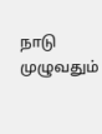நாடு முழுவதும்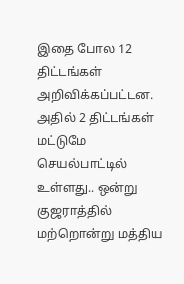இதை போல 12 திட்டங்கள் அறிவிக்கப்பட்டன. அதில் 2 திட்டங்கள் மட்டுமே செயல்பாட்டில் உள்ளது.. ஒன்று குஜராத்தில் மற்றொன்று மத்திய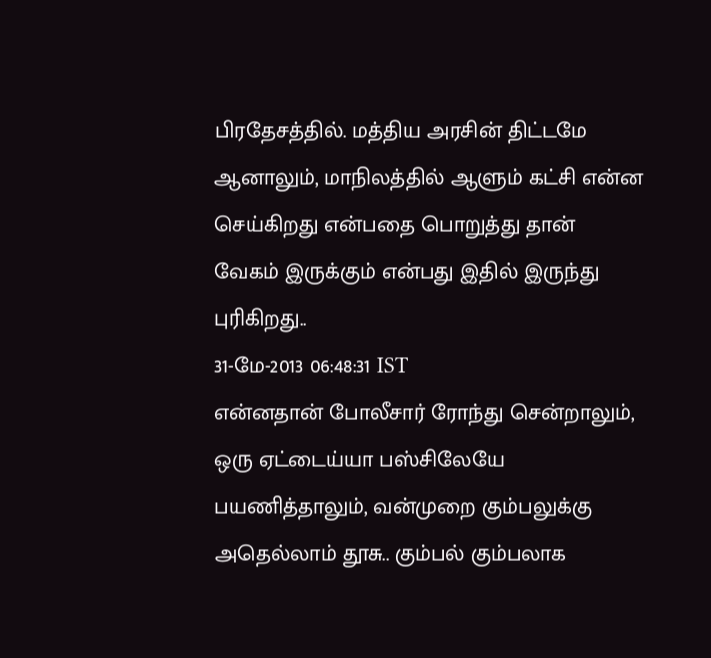பிரதேசத்தில். மத்திய அரசின் திட்டமே ஆனாலும், மாநிலத்தில் ஆளும் கட்சி என்ன செய்கிறது என்பதை பொறுத்து தான் வேகம் இருக்கும் என்பது இதில் இருந்து புரிகிறது..
31-மே-2013 06:48:31 IST
என்னதான் போலீசார் ரோந்து சென்றாலும், ஒரு ஏட்டைய்யா பஸ்சிலேயே பயணித்தாலும், வன்முறை கும்பலுக்கு அதெல்லாம் தூசு.. கும்பல் கும்பலாக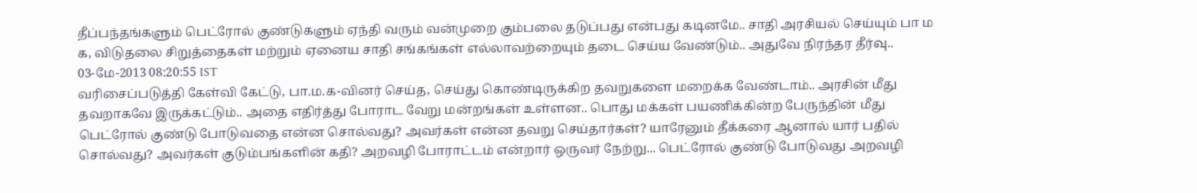தீப்பந்தங்களும் பெட்ரோல் குண்டுகளும் ஏந்தி வரும் வன்முறை கும்பலை தடுப்பது என்பது கடினமே.. சாதி அரசியல் செய்யும் பா ம க, விடுதலை சிறுத்தைகள் மற்றும் ஏனைய சாதி சங்கங்கள் எல்லாவற்றையும் தடை செய்ய வேண்டும்.. அதுவே நிரந்தர தீர்வு..
03-மே-2013 08:20:55 IST
வரிசைப்படுத்தி கேள்வி கேட்டு, பா.ம.க-வினர் செய்த, செய்து கொண்டிருக்கிற தவறுகளை மறைக்க வேண்டாம்.. அரசின் மீது தவறாகவே இருக்கட்டும்.. அதை எதிர்த்து போராட வேறு மன்றங்கள் உள்ளன.. பொது மக்கள் பயணிக்கின்ற பேருந்தின் மீது பெட்ரோல் குண்டு போடுவதை என்ன சொல்வது? அவர்கள் என்ன தவறு செய்தார்கள்? யாரேனும் தீக்கரை ஆனால் யார் பதில் சொல்வது? அவர்கள் குடும்பங்களின் கதி? அறவழி போராட்டம் என்றார் ஒருவர் நேற்று... பெட்ரோல் குண்டு போடுவது அறவழி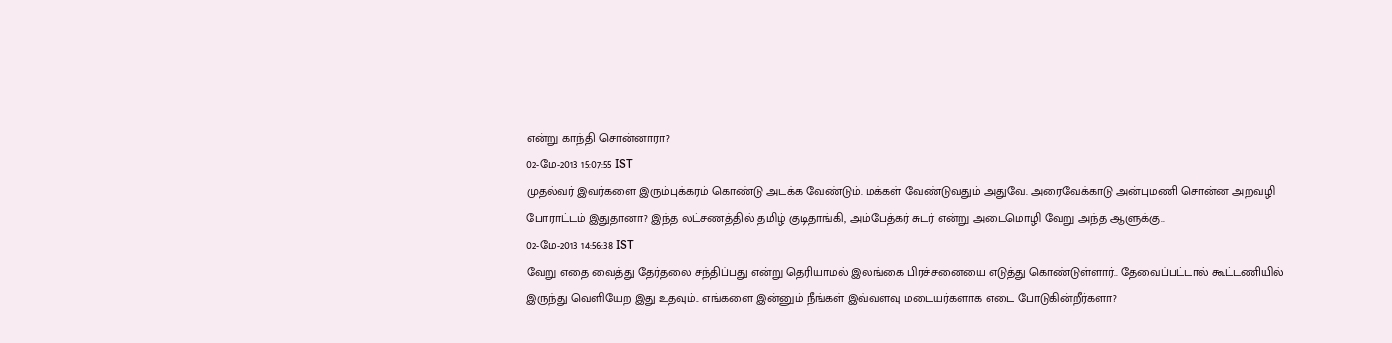என்று காந்தி சொன்னாரா?
02-மே-2013 15:07:55 IST
முதல்வர் இவர்களை இரும்புக்கரம் கொண்டு அடக்க வேண்டும். மக்கள் வேண்டுவதும் அதுவே. அரைவேக்காடு அன்புமணி சொன்ன அறவழி போராட்டம் இதுதானா? இந்த லட்சணத்தில் தமிழ் குடிதாங்கி, அம்பேத்கர் சுடர் என்று அடைமொழி வேறு அந்த ஆளுக்கு..
02-மே-2013 14:56:38 IST
வேறு எதை வைத்து தேர்தலை சந்திப்பது என்று தெரியாமல் இலங்கை பிரச்சனையை எடுத்து கொண்டுள்ளார்.. தேவைப்பட்டால் கூட்டணியில் இருந்து வெளியேற இது உதவும்.. எங்களை இன்னும் நீங்கள் இவ்வளவு மடையர்களாக எடை போடுகின்றீர்களா?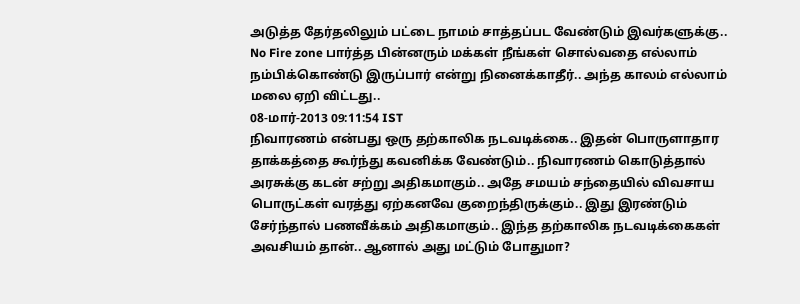அடுத்த தேர்தலிலும் பட்டை நாமம் சாத்தப்பட வேண்டும் இவர்களுக்கு.. No Fire zone பார்த்த பின்னரும் மக்கள் நீங்கள் சொல்வதை எல்லாம் நம்பிக்கொண்டு இருப்பார் என்று நினைக்காதீர்.. அந்த காலம் எல்லாம் மலை ஏறி விட்டது..
08-மார்-2013 09:11:54 IST
நிவாரணம் என்பது ஒரு தற்காலிக நடவடிக்கை.. இதன் பொருளாதார தாக்கத்தை கூர்ந்து கவனிக்க வேண்டும்.. நிவாரணம் கொடுத்தால் அரசுக்கு கடன் சற்று அதிகமாகும்.. அதே சமயம் சந்தையில் விவசாய பொருட்கள் வரத்து ஏற்கனவே குறைந்திருக்கும்.. இது இரண்டும் சேர்ந்தால் பணவீக்கம் அதிகமாகும்.. இந்த தற்காலிக நடவடிக்கைகள் அவசியம் தான்.. ஆனால் அது மட்டும் போதுமா?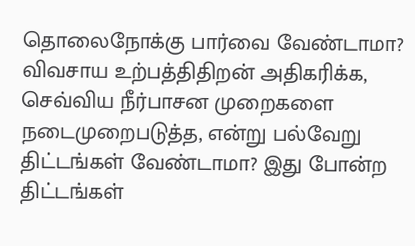தொலைநோக்கு பார்வை வேண்டாமா? விவசாய உற்பத்திதிறன் அதிகரிக்க, செவ்விய நீர்பாசன முறைகளை நடைமுறைபடுத்த, என்று பல்வேறு திட்டங்கள் வேண்டாமா? இது போன்ற திட்டங்கள்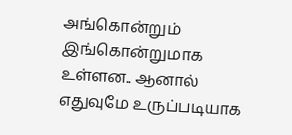அங்கொன்றும் இங்கொன்றுமாக உள்ளன.. ஆனால் எதுவுமே உருப்படியாக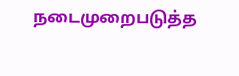நடைமுறைபடுத்த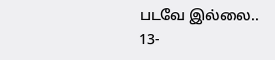படவே இல்லை..
13-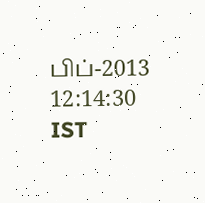பிப்-2013 12:14:30 IST